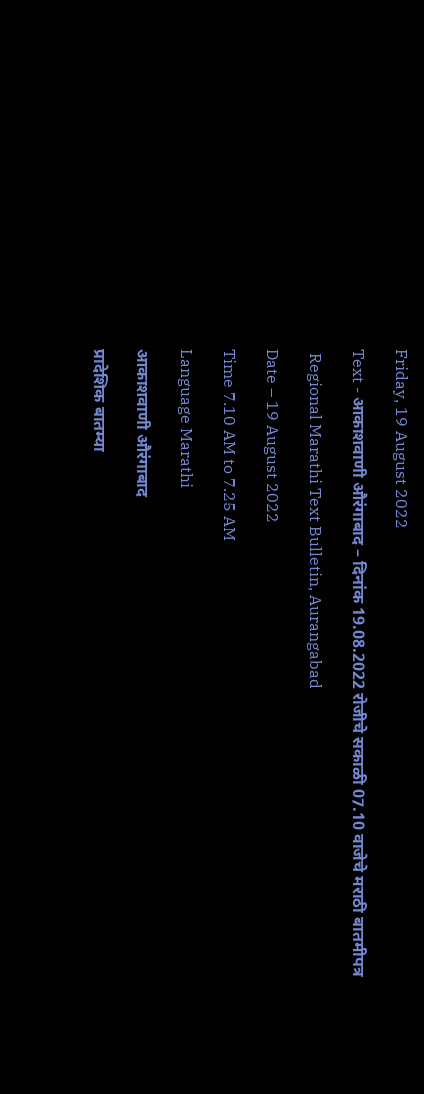Friday, 19 August 2022

Text - आकाशवाणी औरंगाबाद – दिनांक 19.08.2022 रोजीचे सकाळी 07.10 वाजेचे मराठी बातमीपत्र

 Regional Marathi Text Bulletin, Aurangabad

Date – 19 August 2022

Time 7.10 AM to 7.25 AM

Language Marathi

आकाशवाणी औरंगाबाद

प्रादेशिक बातम्या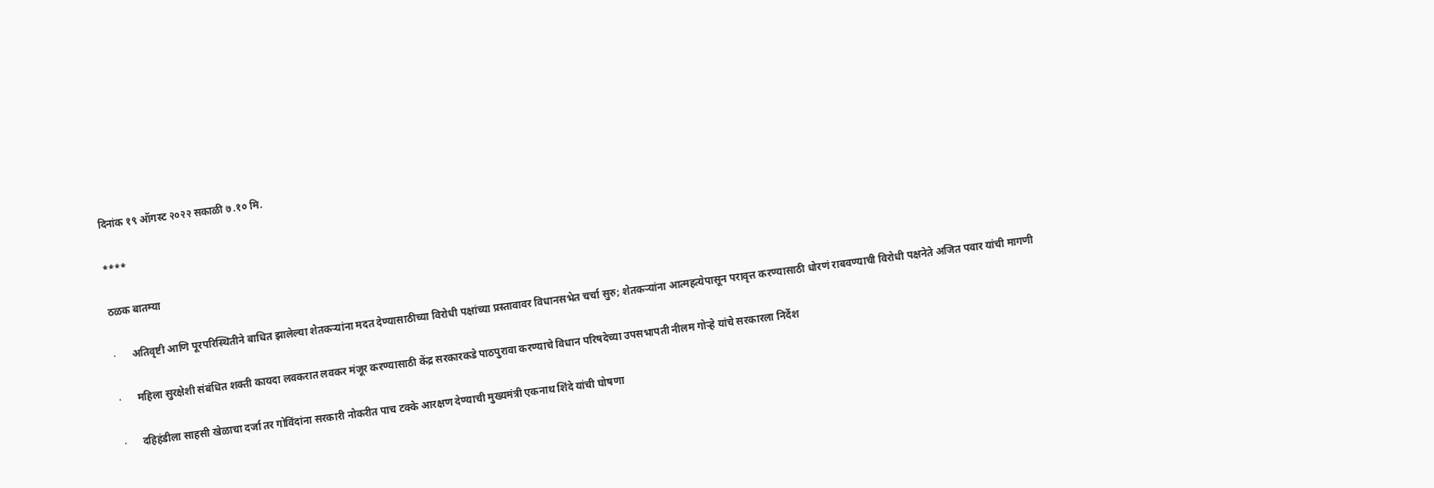दिनांक १९ ऑगस्ट २०२२ सकाळी ७.१० मि.

****

ठळक बातम्या

·      अतिवृष्टी आणि पूरपरिस्थितीने बाधित झालेल्या शेतकऱ्यांना मदत देण्यासाठीच्या विरोधी पक्षांच्या प्रस्तावावर विधानसभेत चर्चा सुरु; शेतकऱ्यांना आत्महत्येपासून परावृत्त करण्यासाठी धोरणं राबवण्याची विरोधी पक्षनेते अजित पवार यांची मागणी

·      महिला सुरक्षेशी संबंधित शक्ती कायदा लवकरात लवकर मंजूर करण्यासाठी केंद्र सरकारकडे पाठपुरावा करण्याचे विधान परिषदेच्या उपसभापती नीलम गोऱ्हे यांचे सरकारला निर्देश

·      दहिहंडीला साहसी खेळाचा दर्जा तर गोविंदांना सरकारी नोकरीत पाच टक्के आरक्षण देण्याची मुख्यमंत्री एकनाथ शिंदे यांची घोषणा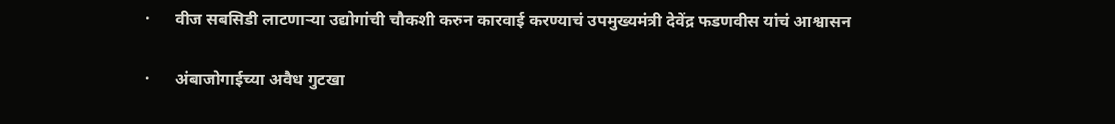·      वीज सबसिडी लाटणाऱ्या उद्योगांची चौकशी करुन कारवाई करण्याचं उपमुख्यमंत्री देवेंद्र फडणवीस यांचं आश्वासन

·      अंबाजोगाईच्या अवैध गुटखा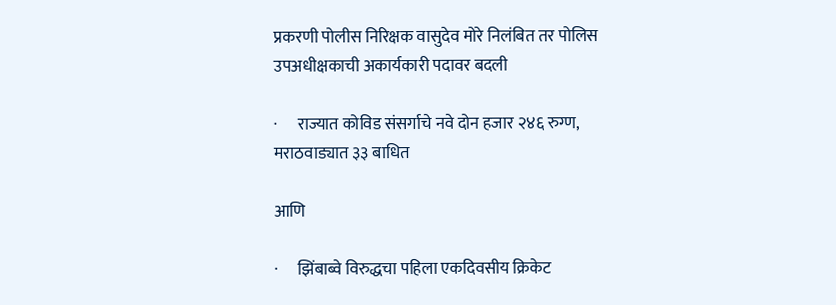प्रकरणी पोलीस निरिक्षक वासुदेव मोरे निलंबित तर पोलिस उपअधीक्षकाची अकार्यकारी पदावर बदली

·      राज्यात कोविड संसर्गाचे नवे दोन हजार २४६ रुग्ण, मराठवाड्यात ३३ बाधित

आणि

·      झिंबाब्वे विरुद्धचा पहिला एकदिवसीय क्रिकेट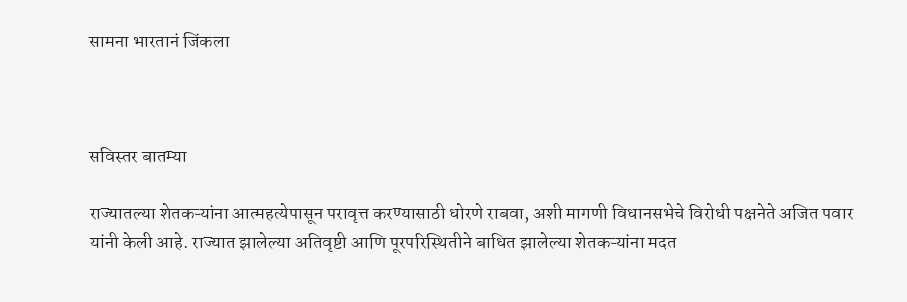सामना भारतानं जिंकला



सविस्तर बातम्या

राज्यातल्या शेतकऱ्यांना आत्महत्येपासून परावृत्त करण्यासाठी धोरणे राबवा, अशी मागणी विधानसभेचे विरोधी पक्षनेते अजित पवार यांनी केली आहे. राज्यात झालेल्या अतिवृष्टी आणि पूरपरिस्थितीने बाधित झालेल्या शेतकऱ्यांना मदत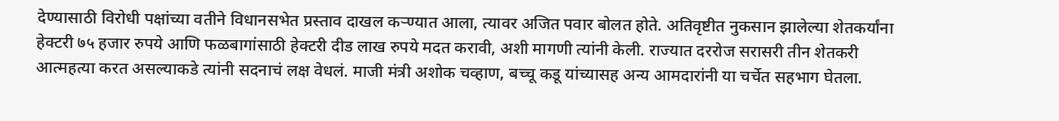देण्यासाठी विरोधी पक्षांच्या वतीने विधानसभेत प्रस्ताव दाखल कर्‍ण्यात आला, त्यावर अजित पवार बोलत होते. अतिवृष्टीत नुकसान झालेल्या शेतकर्यांना हेक्टरी ७५ हजार रुपये आणि फळबागांसाठी हेक्टरी दीड लाख रुपये मदत करावी, अशी मागणी त्यांनी केली. राज्यात दररोज सरासरी तीन शेतकरी आत्महत्या करत असल्याकडे त्यांनी सदनाचं लक्ष वेधलं. माजी मंत्री अशोक चव्हाण, बच्चू कडू यांच्यासह अन्य आमदारांनी या चर्चेत सहभाग घेतला.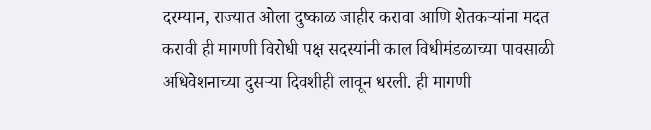दरम्यान, राज्यात ओला दुष्काळ जाहीर करावा आणि शेतकऱ्यांना मदत करावी ही मागणी विरोधी पक्ष सदस्यांनी काल विधीमंडळाच्या पावसाळी अधिवेशनाच्या दुसऱ्या दिवशीही लावून धरली. ही मागणी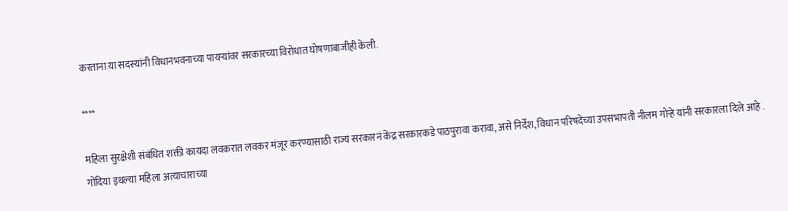करताना या सदस्यांनी विधानभवनाच्या पायऱ्यांवर सरकारच्या विरोधात घोषणाबाजीही केली.

****

महिला सुरक्षेशी संबंधित शक्ती कायदा लवकरात लवकर मंजूर करण्यासाठी राज्य सरकारनं केंद्र सरकारकडे पाठपुरावा करावा, असे निर्देश, विधान परिषदेच्या उपसभापती नीलम गोऱ्हे यांनी सरकारला दिले आहे . गोंदिया इथल्या महिला अत्याचाराच्या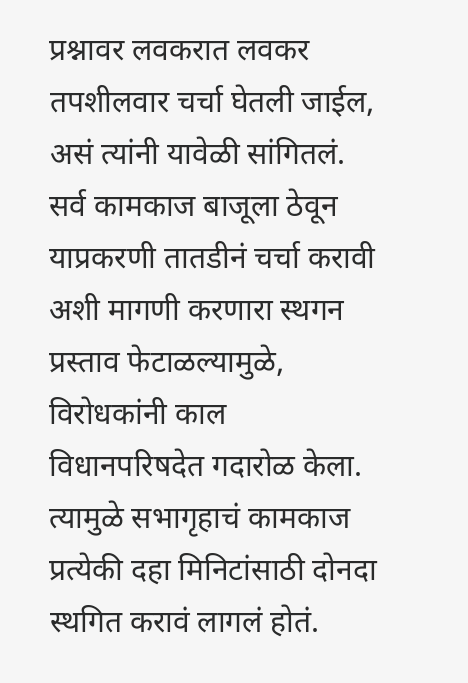प्रश्नावर लवकरात लवकर तपशीलवार चर्चा घेतली जाईल, असं त्यांनी यावेळी सांगितलं. सर्व कामकाज बाजूला ठेवून याप्रकरणी तातडीनं चर्चा करावी अशी मागणी करणारा स्थगन प्रस्ताव फेटाळल्यामुळे, विरोधकांनी काल विधानपरिषदेत गदारोळ केला. त्यामुळे सभागृहाचं कामकाज प्रत्येकी दहा मिनिटांसाठी दोनदा स्थगित करावं लागलं होतं.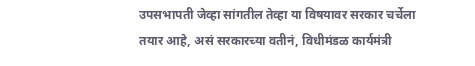उपसभापती जेव्हा सांगतील तेव्हा या विषयावर सरकार चर्चेला तयार आहे, असं सरकारच्या वतीनं, विधीमंडळ कार्यमंत्री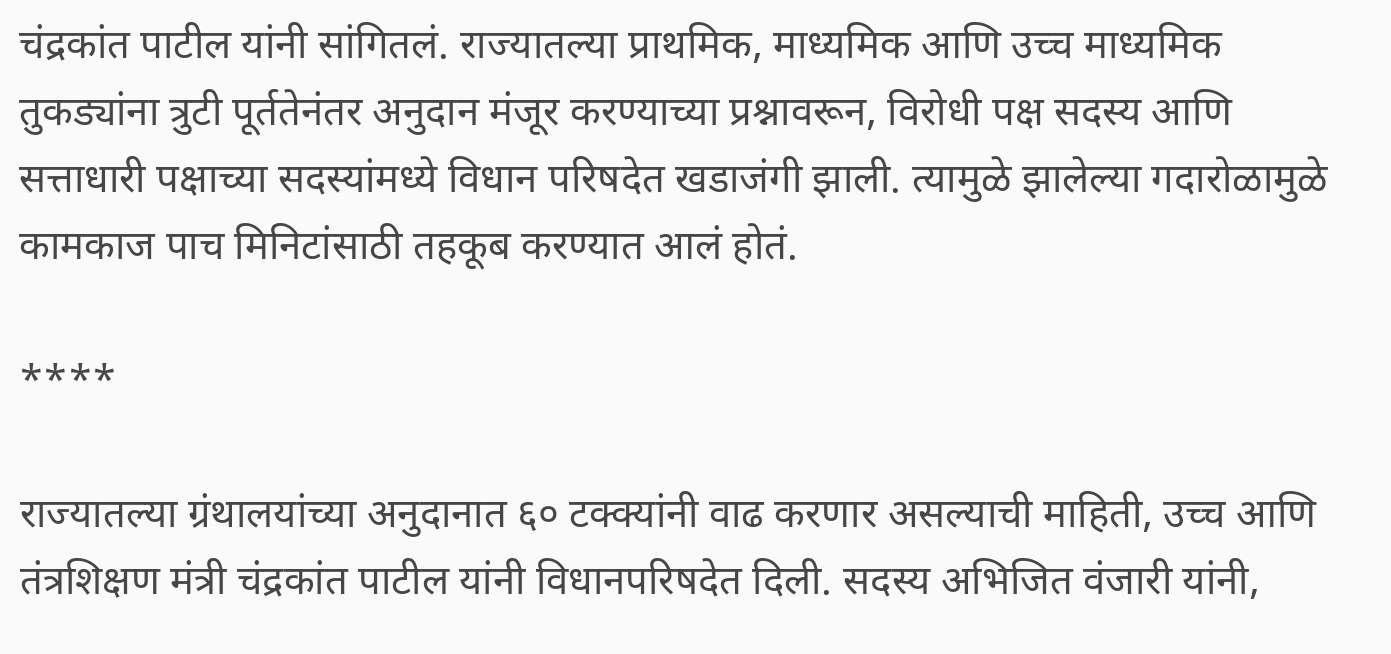चंद्रकांत पाटील यांनी सांगितलं. राज्यातल्या प्राथमिक, माध्यमिक आणि उच्च माध्यमिक तुकड्यांना त्रुटी पूर्ततेनंतर अनुदान मंजूर करण्याच्या प्रश्नावरून, विरोधी पक्ष सदस्य आणि सत्ताधारी पक्षाच्या सदस्यांमध्ये विधान परिषदेत खडाजंगी झाली. त्यामुळे झालेल्या गदारोळामुळे कामकाज पाच मिनिटांसाठी तहकूब करण्यात आलं होतं.

****

राज्यातल्या ग्रंथालयांच्या अनुदानात ६० टक्क्यांनी वाढ करणार असल्याची माहिती, उच्च आणि तंत्रशिक्षण मंत्री चंद्रकांत पाटील यांनी विधानपरिषदेत दिली. सदस्य अभिजित वंजारी यांनी,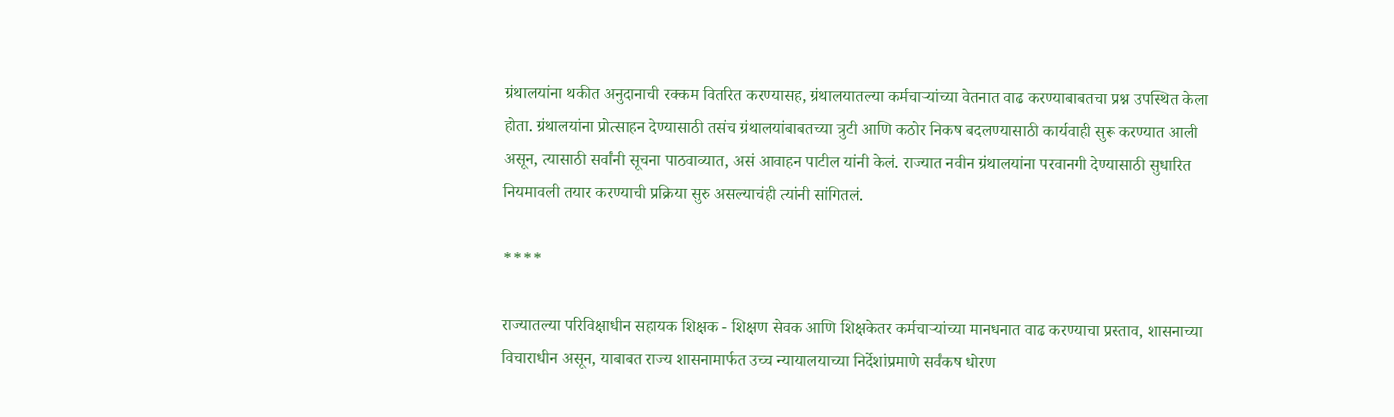ग्रंथालयांना थकीत अनुदानाची रक्कम वितरित करण्यासह, ग्रंथालयातल्या कर्मचाऱ्यांच्या वेतनात वाढ करण्याबाबतचा प्रश्न उपस्थित केला होता. ग्रंथालयांना प्रोत्साहन देण्यासाठी तसंच ग्रंथालयांबाबतच्या त्रुटी आणि कठोर निकष बदलण्यासाठी कार्यवाही सुरू करण्यात आली असून, त्यासाठी सर्वांनी सूचना पाठवाव्यात, असं आवाहन पाटील यांनी केलं. राज्यात नवीन ग्रंथालयांना परवानगी देण्यासाठी सुधारित नियमावली तयार करण्याची प्रक्रिया सुरु असल्याचंही त्यांनी सांगितलं.

****

राज्यातल्या परिविक्षाधीन सहायक शिक्षक - शिक्षण सेवक आणि शिक्षकेतर कर्मचाऱ्यांच्या मानधनात वाढ करण्याचा प्रस्ताव, शासनाच्या विचाराधीन असून, याबाबत राज्य शासनामार्फत उच्च न्यायालयाच्या निर्देशांप्रमाणे सर्वंकष धोरण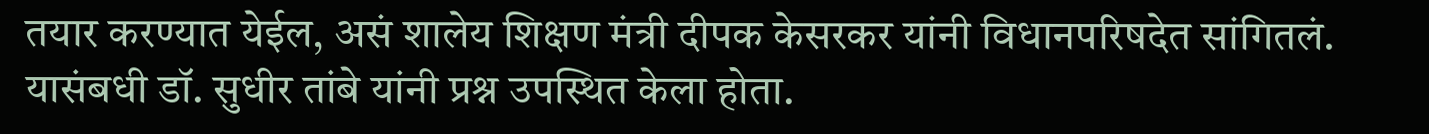तयार करण्यात येईल, असं शालेय शिक्षण मंत्री दीपक केसरकर यांनी विधानपरिषदेत सांगितलं. यासंबधी डॉ. सुधीर तांबे यांनी प्रश्न उपस्थित केला होता.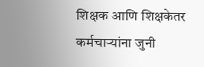शिक्षक आणि शिक्षकेतर कर्मचाऱ्यांना जुनी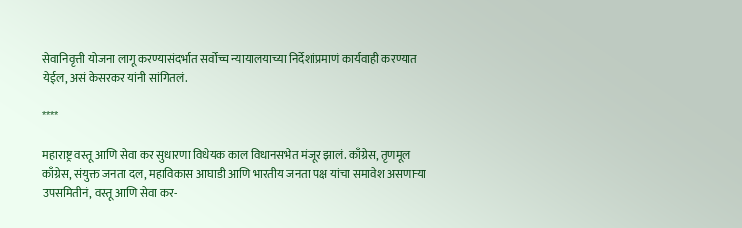सेवानिवृत्ती योजना लागू करण्यासंदर्भात सर्वोच्च न्यायालयाच्या निर्देशांप्रमाणं कार्यवाही करण्यात येईल, असं केसरकर यांनी सांगितलं.

****

महाराष्ट्र वस्तू आणि सेवा कर सुधारणा विधेयक काल विधानसभेत मंजूर झालं. काँग्रेस, तृणमूल काँग्रेस, संयुक्त जनता दल, महाविकास आघाडी आणि भारतीय जनता पक्ष यांचा समावेश असणाऱ्या उपसमितीनं, वस्तू आणि सेवा कर-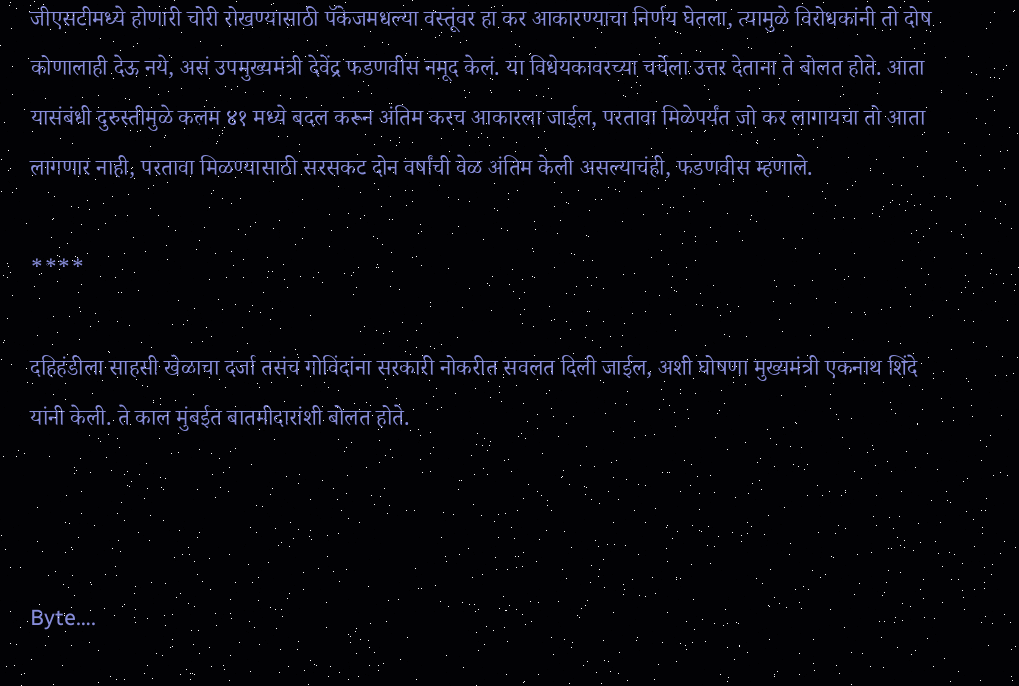जीएसटीमध्ये होणारी चोरी रोखण्यासाठी पॅकेजमधल्या वस्तूंवर हा कर आकारण्याचा निर्णय घेतला, त्यामुळे विरोधकांनी तो दोष कोणालाही देऊ नये, असं उपमुख्यमंत्री देवेंद्र फडणवीस नमूद केलं. या विधेयकावरच्या चर्चेला उत्तर देताना ते बोलत होते. आता यासंबंधी दुरुस्तीमुळे कलम ४१ मध्ये बदल करून अंतिम करच आकारला जाईल, परतावा मिळेपर्यंत जो कर लागायचा तो आता लागणार नाही, परतावा मिळण्यासाठी सरसकट दोन वर्षांची वेळ अंतिम केली असल्याचंही, फडणवीस म्हणाले.

****

दहिहंडीला साहसी खेळाचा दर्जा तसंच गोविंदांना सरकारी नोकरीत सवलत दिली जाईल, अशी घोषणा मुख्यमंत्री एकनाथ शिंदे यांनी केली. ते काल मुंबईत बातमीदारांशी बोलत होते.



Byte….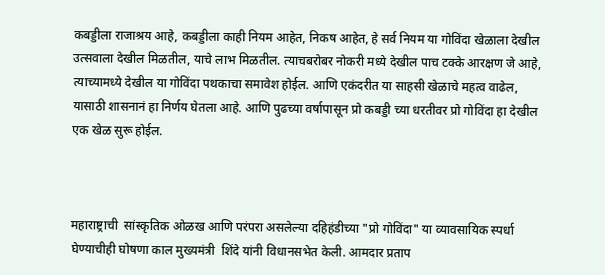कबड्डीला राजाश्रय आहे, कबड्डीला काही नियम आहेत, निकष आहेत, हे सर्व नियम या गोविंदा खेळाला देखील उत्सवाला देखील मिळतील, याचे लाभ मिळतील. त्याचबरोबर नोकरी मध्ये देखील पाच टक्के आरक्षण जे आहे, त्याच्यामध्ये देखील या गोविंदा पथकाचा समावेश होईल. आणि एकंदरीत या साहसी खेळाचे महत्व वाढेल, यासाठी शासनानं हा निर्णय घेतला आहे. आणि पुढच्या वर्षापासून प्रो कबड्डी च्या धरतीवर प्रो गोविंदा हा देखील एक खेळ सुरू होईल.



महाराष्ट्राची  सांस्कृतिक ओळख आणि परंपरा असलेल्या दहिहंडीच्या "प्रो गोविंदा" या व्यावसायिक स्पर्धा घेण्याचीही घोषणा काल मुख्यमंत्री  शिंदे यांनी विधानसभेत केली. आमदार प्रताप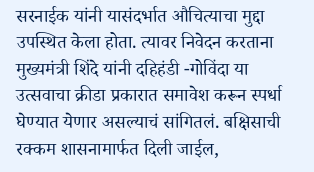सरनाईक यांनी यासंदर्भात औचित्याचा मुद्दा उपस्थित केला होता. त्यावर निवेदन करताना मुख्यमंत्री शिंदे यांनी दहिहंडी -गोविंदा या उत्सवाचा क्रीडा प्रकारात समावेश करून स्पर्धा घेण्यात येणार असल्याचं सांगितलं. बक्षिसाची रक्कम शासनामार्फत दिली जाईल,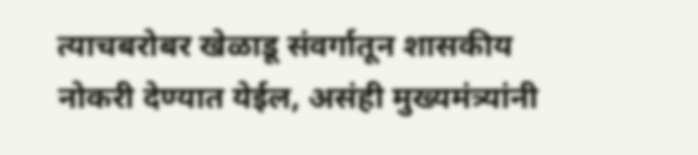त्याचबरोबर खेळाडू संवर्गातून शासकीय नोकरी देण्यात येईल, असंही मुख्यमंत्र्यांनी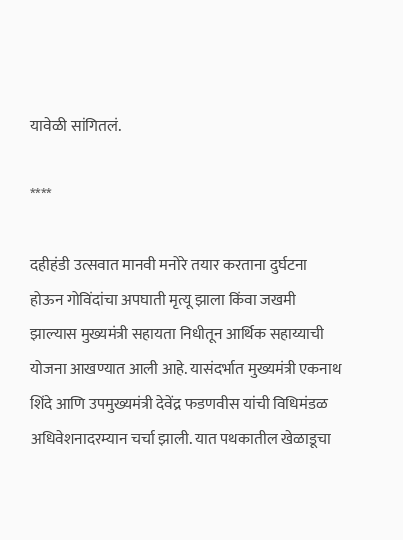यावेळी सांगितलं.

****

दहीहंडी उत्सवात मानवी मनोरे तयार करताना दुर्घटना होऊन गोविंदांचा अपघाती मृत्यू झाला किंवा जखमी झाल्यास मुख्यमंत्री सहायता निधीतून आर्थिक सहाय्याची योजना आखण्यात आली आहे. यासंदर्भात मुख्यमंत्री एकनाथ शिंदे आणि उपमुख्यमंत्री देवेंद्र फडणवीस यांची विधिमंडळ अधिवेशनादरम्यान चर्चा झाली. यात पथकातील खेळाडूचा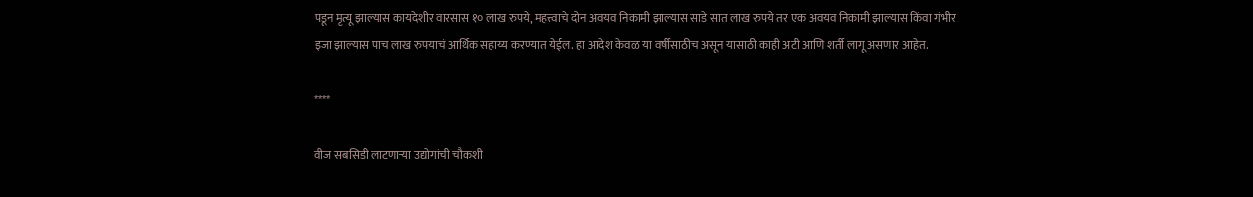पडून मृत्यू झाल्यास कायदेशीर वारसास १० लाख रुपये, महत्त्वाचे दोन अवयव निकामी झाल्यास साडे सात लाख रुपये तर एक अवयव निकामी झाल्यास किंवा गंभीर इजा झाल्यास पाच लाख रुपयाचं आर्थिक सहाय्य करण्यात येईल. हा आदेश केवळ या वर्षीसाठीच असून यासाठी काही अटी आणि शर्ती लागू असणार आहेत.

****

वीज सबसिडी लाटणाऱ्या उद्योगांची चौकशी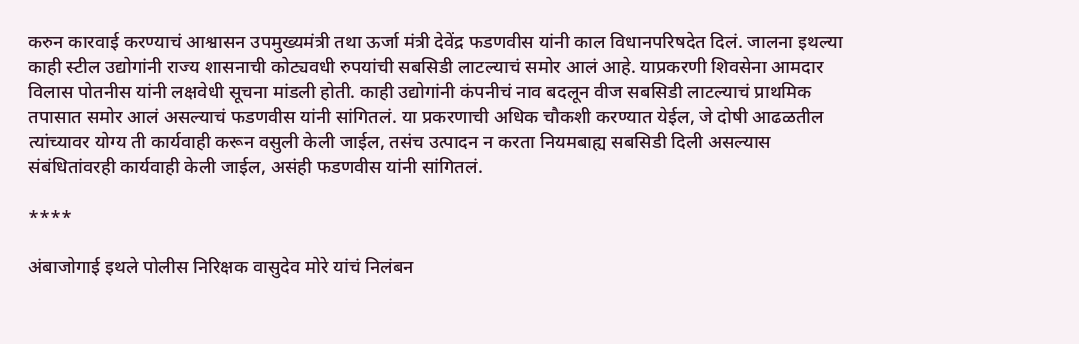करुन कारवाई करण्याचं आश्वासन उपमुख्यमंत्री तथा ऊर्जा मंत्री देवेंद्र फडणवीस यांनी काल विधानपरिषदेत दिलं. जालना इथल्या काही स्टील उद्योगांनी राज्य शासनाची कोट्यवधी रुपयांची सबसिडी लाटल्याचं समोर आलं आहे. याप्रकरणी शिवसेना आमदार विलास पोतनीस यांनी लक्षवेधी सूचना मांडली होती. काही उद्योगांनी कंपनीचं नाव बदलून वीज सबसिडी लाटल्याचं प्राथमिक तपासात समोर आलं असल्याचं फडणवीस यांनी सांगितलं. या प्रकरणाची अधिक चौकशी करण्यात येईल, जे दोषी आढळतील त्यांच्यावर योग्य ती कार्यवाही करून वसुली केली जाईल, तसंच उत्पादन न करता नियमबाह्य सबसिडी दिली असल्यास संबंधितांवरही कार्यवाही केली जाईल, असंही फडणवीस यांनी सांगितलं.

****

अंबाजोगाई इथले पोलीस निरिक्षक वासुदेव मोरे यांचं निलंबन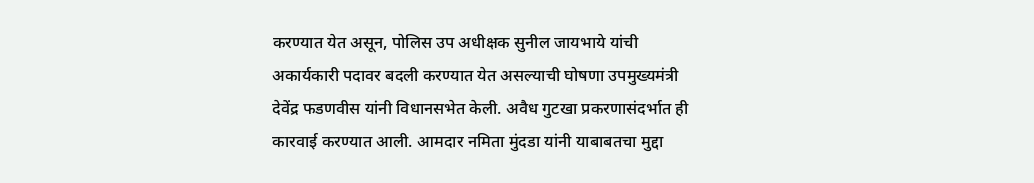करण्यात येत असून, पोलिस उप अधीक्षक सुनील जायभाये यांची अकार्यकारी पदावर बदली करण्यात येत असल्याची घोषणा उपमुख्यमंत्री देवेंद्र फडणवीस यांनी विधानसभेत केली. अवैध गुटखा प्रकरणासंदर्भात ही कारवाई करण्यात आली. आमदार नमिता मुंदडा यांनी याबाबतचा मुद्दा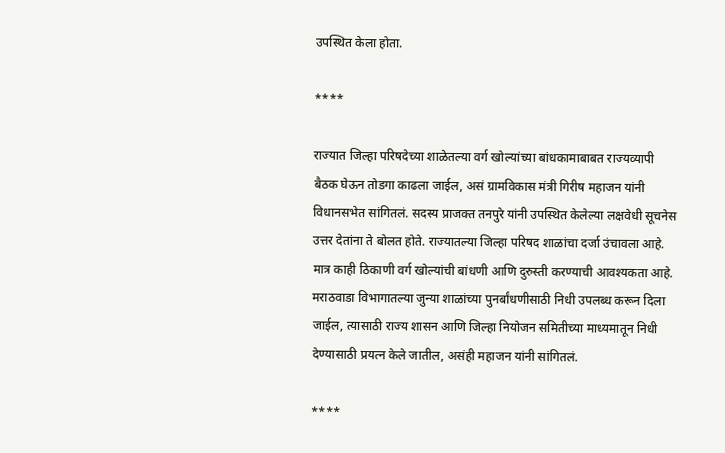उपस्थित केला होता.

****

राज्यात जिल्हा परिषदेच्या शाळेतल्या वर्ग खोल्यांच्या बांधकामाबाबत राज्यव्यापी बैठक घेऊन तोडगा काढला जाईल, असं ग्रामविकास मंत्री गिरीष महाजन यांनी विधानसभेत सांगितलं. सदस्य प्राजक्त तनपुरे यांनी उपस्थित केलेल्या लक्षवेधी सूचनेस उत्तर देतांना ते बोलत होते. राज्यातल्या जिल्हा परिषद शाळांचा दर्जा उंचावला आहे. मात्र काही ठिकाणी वर्ग खोल्यांची बांधणी आणि दुरुस्ती करण्याची आवश्यकता आहे. मराठवाडा विभागातल्या जुन्या शाळांच्या पुनर्बांधणीसाठी निधी उपलब्ध करून दिला जाईल, त्यासाठी राज्य शासन आणि जिल्हा नियोजन समितीच्या माध्यमातून निधी देण्यासाठी प्रयत्न केले जातील, असंही महाजन यांनी सांगितलं.

****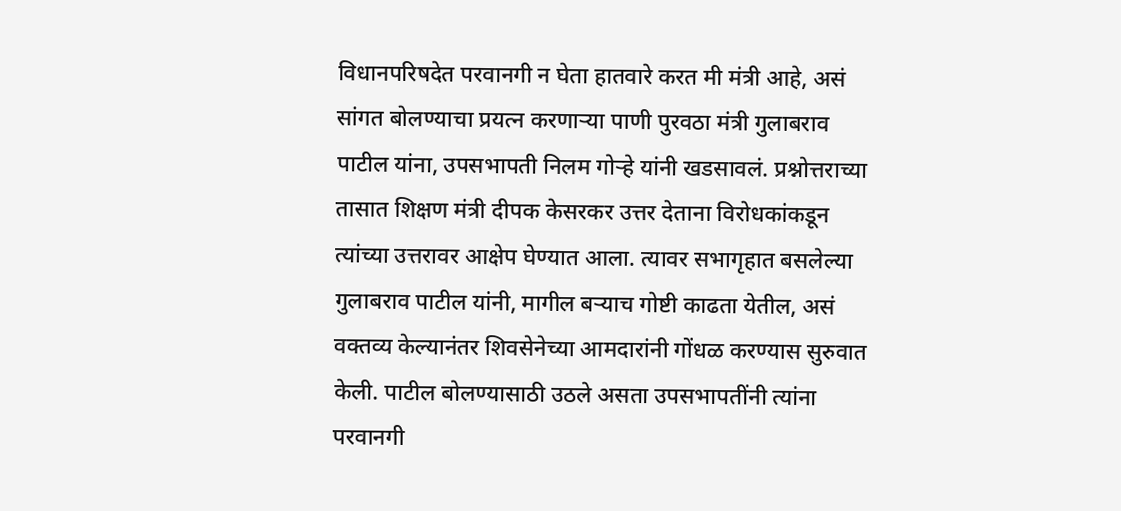विधानपरिषदेत परवानगी न घेता हातवारे करत मी मंत्री आहे, असं सांगत बोलण्याचा प्रयत्न करणाऱ्या पाणी पुरवठा मंत्री गुलाबराव पाटील यांना, उपसभापती निलम गोऱ्हे यांनी खडसावलं. प्रश्नोत्तराच्या तासात शिक्षण मंत्री दीपक केसरकर उत्तर देताना विरोधकांकडून त्यांच्या उत्तरावर आक्षेप घेण्यात आला. त्यावर सभागृहात बसलेल्या गुलाबराव पाटील यांनी, मागील बऱ्याच गोष्टी काढता येतील, असं वक्तव्य केल्यानंतर शिवसेनेच्या आमदारांनी गोंधळ करण्यास सुरुवात केली. पाटील बोलण्यासाठी उठले असता उपसभापतींनी त्यांना परवानगी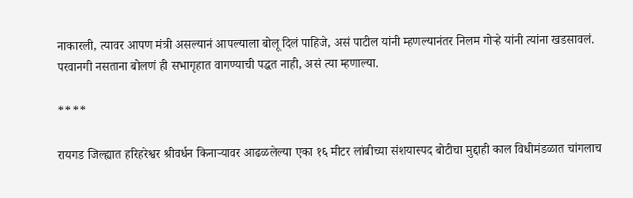नाकारली, त्यावर आपण मंत्री असल्यानं आपल्याला बोलू दिलं पाहिजे, असं पाटील यांनी म्हणल्यानंतर निलम गोऱ्हे यांनी त्यांना खडसावलं. परवानगी नसताना बोलणं ही सभागृहात वागण्याची पद्धत नाही, असं त्या म्हणाल्या.

****

रायगड जिल्ह्यात हरिहरेश्वर श्रीवर्धन किनाऱ्यावर आढळलेल्या एका १६ मीटर लांबीच्या संशयास्पद बोटीचा मुद्दाही काल विधीमंडळात चांगलाच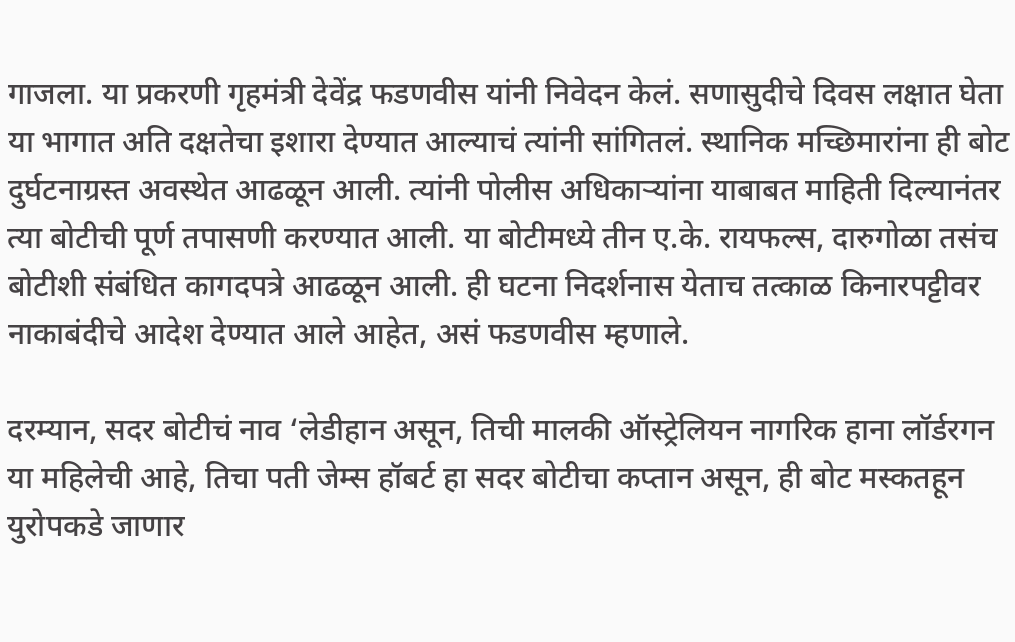गाजला. या प्रकरणी गृहमंत्री देवेंद्र फडणवीस यांनी निवेदन केलं. सणासुदीचे दिवस लक्षात घेता या भागात अति दक्षतेचा इशारा देण्यात आल्याचं त्यांनी सांगितलं. स्थानिक मच्छिमारांना ही बोट दुर्घटनाग्रस्त अवस्थेत आढळून आली. त्यांनी पोलीस अधिकाऱ्यांना याबाबत माहिती दिल्यानंतर त्या बोटीची पूर्ण तपासणी करण्यात आली. या बोटीमध्ये तीन ए.के. रायफल्स, दारुगोळा तसंच बोटीशी संबंधित कागदपत्रे आढळून आली. ही घटना निदर्शनास येताच तत्काळ किनारपट्टीवर नाकाबंदीचे आदेश देण्यात आले आहेत, असं फडणवीस म्हणाले.

दरम्यान, सदर बोटीचं नाव ‘लेडीहान असून, तिची मालकी ऑस्ट्रेलियन नागरिक हाना लॉर्डरगन या महिलेची आहे, तिचा पती जेम्स हॉबर्ट हा सदर बोटीचा कप्तान असून, ही बोट मस्कतहून युरोपकडे जाणार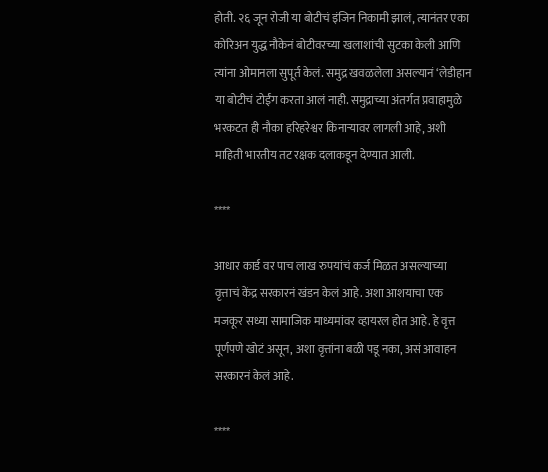होती. २६ जून रोजी या बोटीचं इंजिन निकामी झालं, त्यानंतर एका कोरिअन युद्ध नौकेनं बोटीवरच्या खलाशांची सुटका केली आणि त्यांना ओमानला सुपूर्त केलं. समुद्र खवळलेला असल्यानं ‘लेडीहान या बोटीचं टोईंग करता आलं नाही. समुद्राच्या अंतर्गत प्रवाहामुळे भरकटत ही नौका हरिहरेश्वर किनाऱ्यावर लागली आहे, अशी माहिती भारतीय तट रक्षक दलाकडून देण्यात आली.

****

आधार कार्ड वर पाच लाख रुपयांचं कर्ज मिळत असल्याच्या वृत्ताचं केंद्र सरकारनं खंडन केलं आहे. अशा आशयाचा एक मजकूर सध्या सामाजिक माध्यमांवर व्हायरल होत आहे. हे वृत्त पूर्णपणे खोटं असून, अशा वृत्तांना बळी पडू नका, असं आवाहन सरकारनं केलं आहे.

****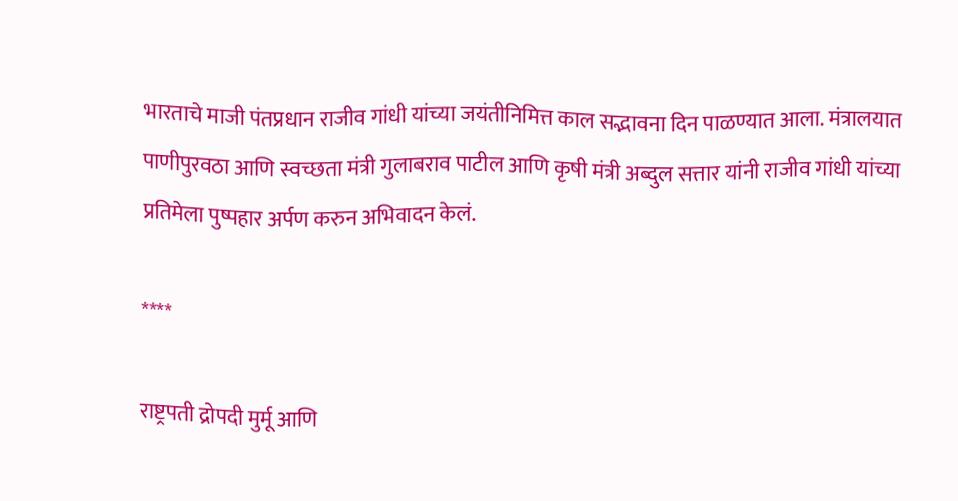भारताचे माजी पंतप्रधान राजीव गांधी यांच्या जयंतीनिमित्त काल सद्भावना दिन पाळण्यात आला. मंत्रालयात पाणीपुरवठा आणि स्वच्छता मंत्री गुलाबराव पाटील आणि कृषी मंत्री अब्दुल सत्तार यांनी राजीव गांधी यांच्या प्रतिमेला पुष्पहार अर्पण करुन अभिवादन केलं.

****

राष्ट्रपती द्रोपदी मुर्मू आणि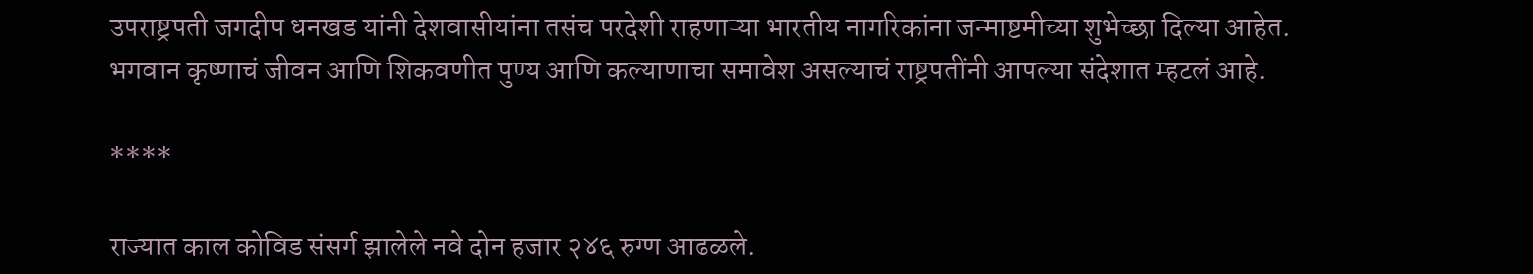उपराष्ट्रपती जगदीप धनखड यांनी देशवासीयांना तसंच परदेशी राहणाऱ्या भारतीय नागरिकांना जन्माष्टमीच्या शुभेच्छा दिल्या आहेत. भगवान कृष्णाचं जीवन आणि शिकवणीत पुण्य आणि कल्याणाचा समावेश असल्याचं राष्ट्रपतींनी आपल्या संदेशात म्हटलं आहे.

****

राज्यात काल कोविड संसर्ग झालेले नवे दोन हजार २४६ रुग्ण आढळले.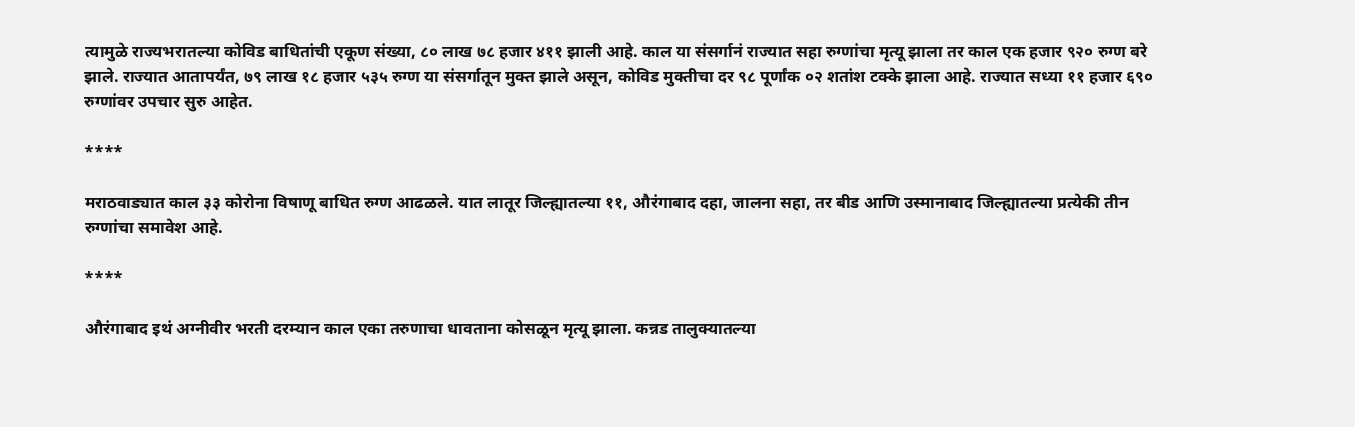त्यामुळे राज्यभरातल्या कोविड बाधितांची एकूण संख्या, ८० लाख ७८ हजार ४११ झाली आहे. काल या संसर्गानं राज्यात सहा रुग्णांचा मृत्यू झाला तर काल एक हजार ९२० रुग्ण बरे झाले. राज्यात आतापर्यंत, ७९ लाख १८ हजार ५३५ रुग्ण या संसर्गातून मुक्त झाले असून, कोविड मुक्तीचा दर ९८ पूर्णांक ०२ शतांश टक्के झाला आहे. राज्यात सध्या ११ हजार ६९० रुग्णांवर उपचार सुरु आहेत.

****

मराठवाड्यात काल ३३ कोरोना विषाणू बाधित रुग्ण आढळले. यात लातूर जिल्ह्यातल्या ११, औरंगाबाद दहा, जालना सहा, तर बीड आणि उस्मानाबाद जिल्ह्यातल्या प्रत्येकी तीन रुग्णांचा समावेश आहे.

****

औरंगाबाद इथं अग्नीवीर भरती दरम्यान काल एका तरुणाचा धावताना कोसळून मृत्यू झाला. कन्नड तालुक्यातल्या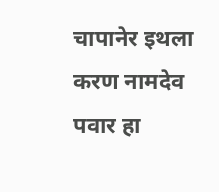चापानेर इथला करण नामदेव पवार हा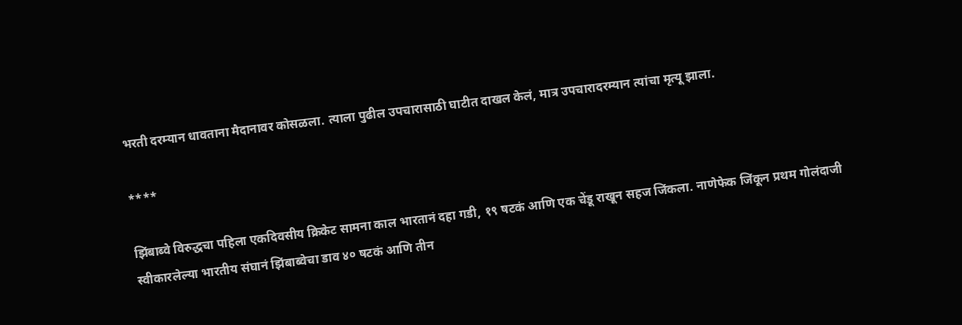भरती दरम्यान धावताना मैदानावर कोसळला. त्याला पुढील उपचारासाठी घाटीत दाखल केलं, मात्र उपचारादरम्यान त्यांचा मृत्यू झाला.

****

झिंबाब्वे विरुद्धचा पहिला एकदिवसीय क्रिकेट सामना काल भारतानं दहा गडी, १९ षटकं आणि एक चेंडू राखून सहज जिंकला. नाणेफेक जिंकून प्रथम गोलंदाजी स्वीकारलेल्या भारतीय संघानं झिंबाब्वेचा डाव ४० षटकं आणि तीन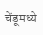चेंडूमध्ये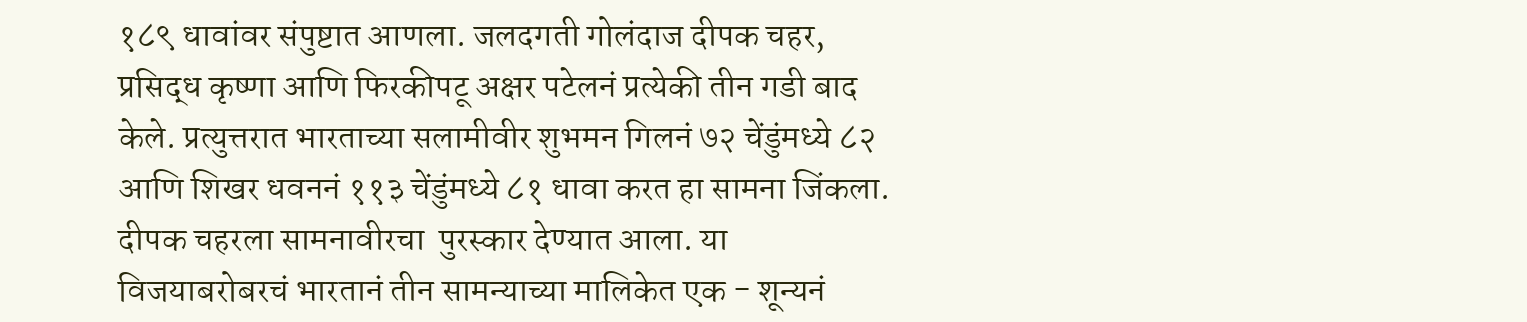१८९ धावांवर संपुष्टात आणला. जलदगती गोलंदाज दीपक चहर, प्रसिद्ध कृष्णा आणि फिरकीपटू अक्षर पटेलनं प्रत्येकी तीन गडी बाद केले. प्रत्युत्तरात भारताच्या सलामीवीर शुभमन गिलनं ७२ चेंडुंमध्ये ८२ आणि शिखर धवननं ११३ चेंडुंमध्ये ८१ धावा करत हा सामना जिंकला. दीपक चहरला सामनावीरचा  पुरस्कार देण्यात आला. या विजयाबरोबरचं भारतानं तीन सामन्याच्या मालिकेत एक - शून्यनं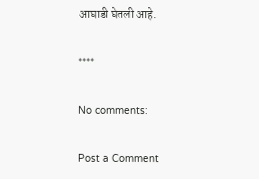आघाडी घेतली आहे.

****

No comments:

Post a Comment